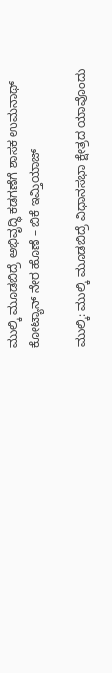ಮುಲ್ಕಿ ಮೂಡಬಿದ್ರೆ ಅಭಿವೃದ್ಧಿ ಕಡಗಣೆಗೆ ಶಾಸಕ ಉಮನಾಥ್ ಕೋಟ್ಯಾನ್ ನೇರ ಹೊಣೆ – ಬಿಕೆ ಇಮ್ತಿಯಾಜ್

ಮುಲ್ಕಿ: ಮುಲ್ಕಿ ಮೂಡಬಿದ್ರೆ ವಿಧಾನಸಭಾ ಕ್ಷೇತ್ರದ ಯಾವೊಂದು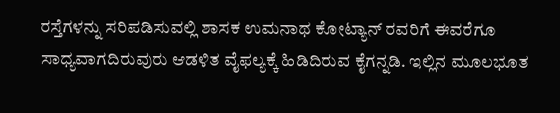ರಸ್ತೆಗಳನ್ನು ಸರಿಪಡಿಸುವಲ್ಲಿ ಶಾಸಕ ಉಮನಾಥ ಕೋಟ್ಯಾನ್ ರವರಿಗೆ ಈವರೆಗೂ ಸಾಧ್ಯವಾಗದಿರುವುರು ಆಡಳಿತ ವೈಫಲ್ಯಕ್ಕೆ ಹಿಡಿದಿರುವ ಕೈಗನ್ನಡಿ. ಇಲ್ಲಿನ ಮೂಲಭೂತ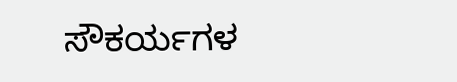ಸೌಕರ್ಯಗಳ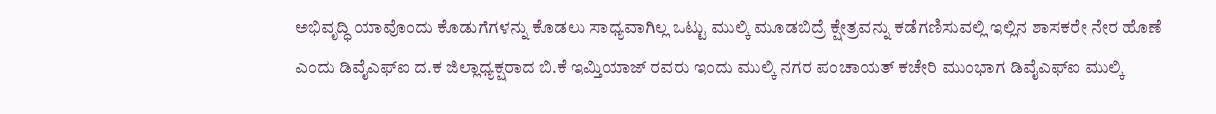ಅಭಿವೃದ್ಧಿ ಯಾವೊಂದು ಕೊಡುಗೆಗಳನ್ನು ಕೊಡಲು ಸಾಧ್ಯವಾಗಿಲ್ಲ ಒಟ್ಟು ಮುಲ್ಕಿ ಮೂಡಬಿದ್ರೆ ಕ್ಷೇತ್ರವನ್ನು ಕಡೆಗಣಿಸುವಲ್ಲಿ ಇಲ್ಲಿನ ಶಾಸಕರೇ ನೇರ ಹೊಣೆ ಎಂದು ಡಿವೈಎಫ್ಐ ದ.ಕ ಜಿಲ್ಲಾಧ್ಯಕ್ಷರಾದ ಬಿ.ಕೆ ಇಮ್ತಿಯಾಜ್ ರವರು ಇಂದು ಮುಲ್ಕಿ ನಗರ ಪಂಚಾಯತ್ ಕಚೇರಿ ಮುಂಭಾಗ ಡಿವೈಎಫ್ಐ ಮುಲ್ಕಿ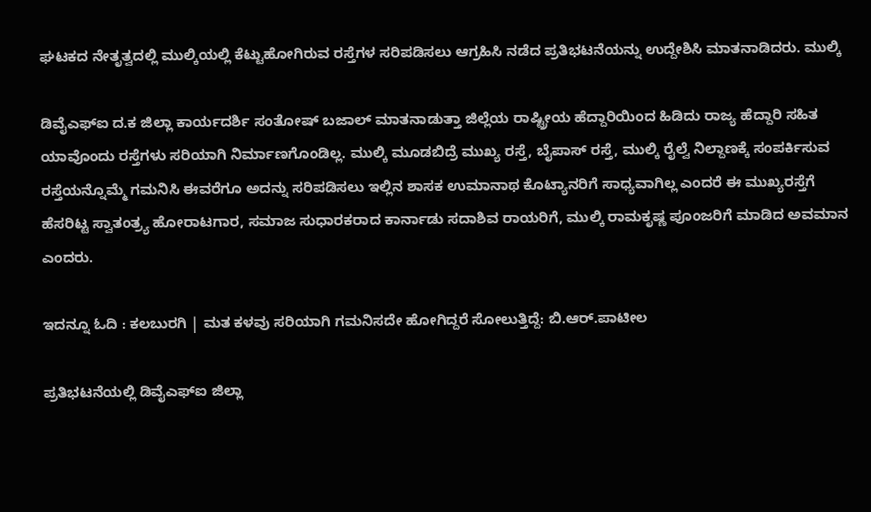ಘಟಕದ ನೇತೃತ್ವದಲ್ಲಿ ಮುಲ್ಕಿಯಲ್ಲಿ ಕೆಟ್ಟುಹೋಗಿರುವ ರಸ್ತೆಗಳ ಸರಿಪಡಿಸಲು ಆಗ್ರಹಿಸಿ ನಡೆದ ಪ್ರತಿಭಟನೆಯನ್ನು ಉದ್ದೇಶಿಸಿ ಮಾತನಾಡಿದರು. ಮುಲ್ಕಿ

ಡಿವೈಎಫ್ಐ ದ.ಕ ಜಿಲ್ಲಾ ಕಾರ್ಯದರ್ಶಿ ಸಂತೋಷ್ ಬಜಾಲ್ ಮಾತನಾಡುತ್ತಾ ಜಿಲ್ಲೆಯ ರಾಷ್ಟ್ರೀಯ ಹೆದ್ದಾರಿಯಿಂದ ಹಿಡಿದು ರಾಜ್ಯ ಹೆದ್ದಾರಿ ಸಹಿತ ಯಾವೊಂದು ರಸ್ತೆಗಳು ಸರಿಯಾಗಿ ನಿರ್ಮಾಣಗೊಂಡಿಲ್ಲ. ಮುಲ್ಕಿ ಮೂಡಬಿದ್ರೆ ಮುಖ್ಯ ರಸ್ತೆ, ಬೈಪಾಸ್ ರಸ್ತೆ, ಮುಲ್ಕಿ ರೈಲ್ವೆ ನಿಲ್ದಾಣಕ್ಕೆ ಸಂಪರ್ಕಿಸುವ ರಸ್ತೆಯನ್ನೊಮ್ಮೆ ಗಮನಿಸಿ ಈವರೆಗೂ ಅದನ್ನು ಸರಿಪಡಿಸಲು ಇಲ್ಲಿನ ಶಾಸಕ ಉಮಾನಾಥ ಕೊಟ್ಯಾನರಿಗೆ ಸಾಧ್ಯವಾಗಿಲ್ಲ ಎಂದರೆ ಈ ಮುಖ್ಯರಸ್ತೆಗೆ ಹೆಸರಿಟ್ಟ ಸ್ವಾತಂತ್ರ್ಯ ಹೋರಾಟಗಾರ, ಸಮಾಜ ಸುಧಾರಕರಾದ ಕಾರ್ನಾಡು ಸದಾಶಿವ ರಾಯರಿಗೆ, ಮುಲ್ಕಿ ರಾಮಕೃಷ್ಣ ಪೂಂಜರಿಗೆ ಮಾಡಿದ ಅವಮಾನ ಎಂದರು.

ಇದನ್ನೂ ಓದಿ : ಕಲಬುರಗಿ | ಮತ ಕಳವು ಸರಿಯಾಗಿ ಗಮನಿಸದೇ ಹೋಗಿದ್ದರೆ ಸೋಲುತ್ತಿದ್ದೆ: ಬಿ.ಆರ್.ಪಾಟೀಲ

ಪ್ರತಿಭಟನೆಯಲ್ಲಿ ಡಿವೈಎಫ್ಐ ಜಿಲ್ಲಾ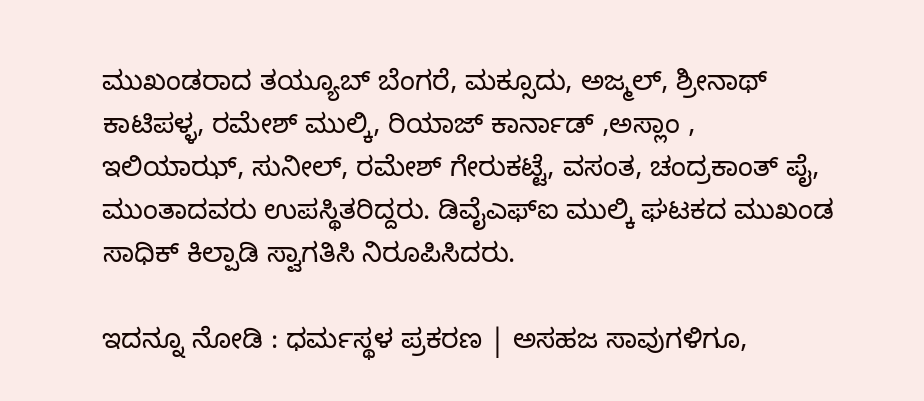ಮುಖಂಡರಾದ ತಯ್ಯೂಬ್ ಬೆಂಗರೆ, ಮಕ್ಸೂದು, ಅಜ್ಮಲ್, ಶ್ರೀನಾಥ್ ಕಾಟಿಪಳ್ಳ, ರಮೇಶ್ ಮುಲ್ಕಿ, ರಿಯಾಜ್ ಕಾರ್ನಾಡ್ ,ಅಸ್ಲಾಂ , ಇಲಿಯಾಝ್, ಸುನೀಲ್, ರಮೇಶ್ ಗೇರುಕಟ್ಟೆ, ವಸಂತ, ಚಂದ್ರಕಾಂತ್ ಪೈ, ಮುಂತಾದವರು ಉಪಸ್ಥಿತರಿದ್ದರು. ಡಿವೈಎಫ್ಐ ಮುಲ್ಕಿ ಘಟಕದ ಮುಖಂಡ ಸಾಧಿಕ್ ಕಿಲ್ಪಾಡಿ ಸ್ವಾಗತಿಸಿ ನಿರೂಪಿಸಿದರು.

ಇದನ್ನೂ ನೋಡಿ : ಧರ್ಮಸ್ಥಳ ಪ್ರಕರಣ | ಅಸಹಜ ಸಾವುಗಳಿಗೂ,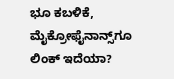ಭೂ ಕಬಳಿಕೆ, ಮೈಕ್ರೋಫೈನಾನ್ಸ್‌ಗೂ ಲಿಂಕ್‌ ಇದೆಯಾ?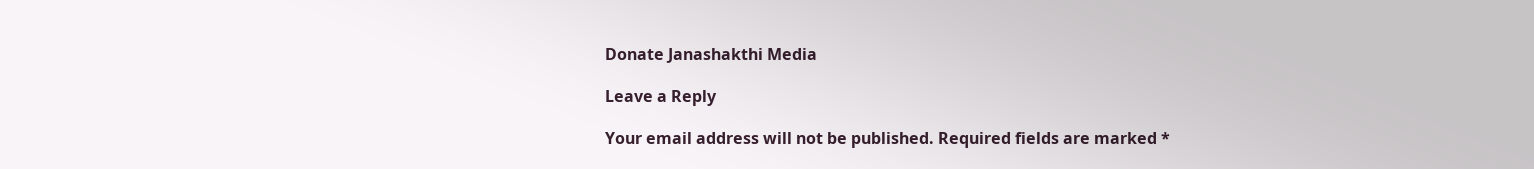Donate Janashakthi Media

Leave a Reply

Your email address will not be published. Required fields are marked *